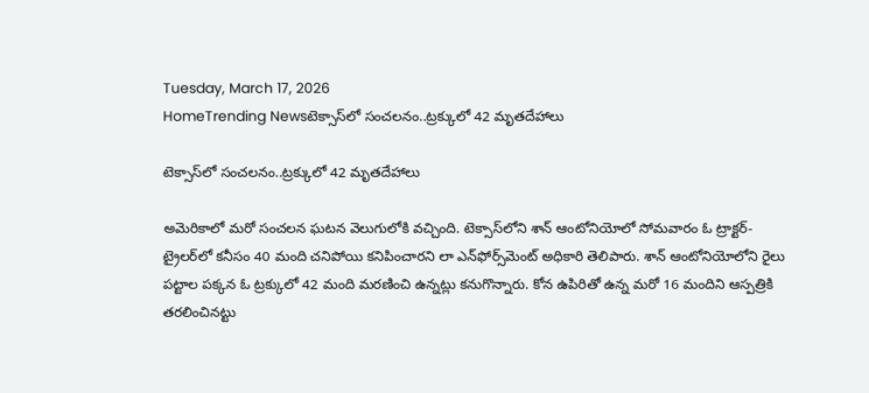Tuesday, March 17, 2026
HomeTrending Newsటెక్సాస్‌లో సంచలనం..ట్రక్కులో 42 మృతదేహాలు

టెక్సాస్‌లో సంచలనం..ట్రక్కులో 42 మృతదేహాలు

అమెరికాలో మరో సంచలన ఘటన వెలుగులోకి వచ్చింది. టెక్సాస్‌లోని శాన్ ఆంటోనియోలో సోమవారం ఓ ట్రాక్టర్-ట్రైలర్‌లో కనీసం 40 మంది చనిపోయి కనిపించారని లా ఎన్‌ఫోర్స్‌మెంట్ అధికారి తెలిపారు. శాన్ ఆంటోనియోలోని రైలు పట్టాల పక్కన ఓ ట్రక్కులో 42 మంది మరణించి ఉన్నట్లు కనుగొన్నారు. కోన ఉపిరితో ఉన్న మరో 16 మందిని ఆస్పత్రికి తరలించినట్టు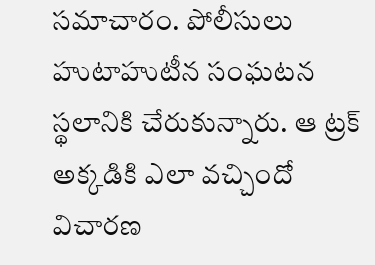సమాచారం. పోలీసులు హుటాహుటీన సంఘటన స్థలానికి చేరుకున్నారు. ఆ ట్రక్ అక్కడికి ఎలా వచ్చిందో విచారణ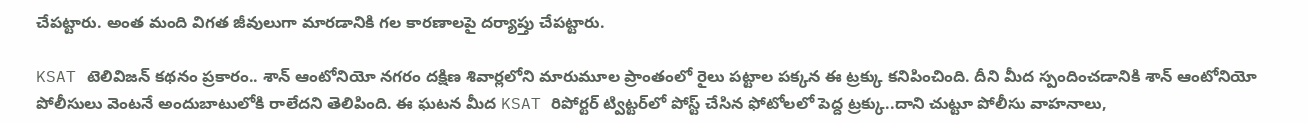చేపట్టారు. అంత మంది విగత జీవులుగా మారడానికి గల కారణాలపై దర్యాప్తు చేపట్టారు.

KSAT టెలివిజన్ కథనం ప్రకారం.. శాన్ ఆంటోనియో నగరం దక్షిణ శివార్లలోని మారుమూల ప్రాంతంలో రైలు పట్టాల పక్కన ఈ ట్రక్కు కనిపించింది. దీని మీద స్పందించడానికి శాన్ ఆంటోనియో పోలీసులు వెంటనే అందుబాటులోకి రాలేదని తెలిపింది. ఈ ఘటన మీద KSAT రిపోర్టర్ ట్విట్టర్‌లో పోస్ట్ చేసిన ఫోటోలలో పెద్ద ట్రక్కు..దాని చుట్టూ పోలీసు వాహనాలు,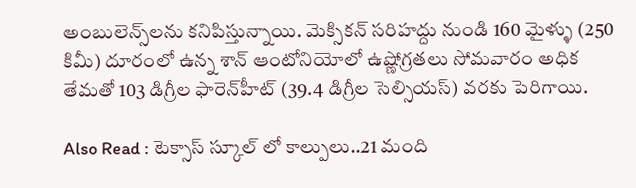అంబులెన్స్‌లను కనిపిస్తున్నాయి. మెక్సికన్ సరిహద్దు నుండి 160 మైళ్ళు (250 కిమీ) దూరంలో ఉన్న శాన్ ఆంటోనియోలో ఉష్ణోగ్రతలు సోమవారం అధిక తేమతో 103 డిగ్రీల ఫారెన్‌హీట్ (39.4 డిగ్రీల సెల్సియస్) వరకు పెరిగాయి.

Also Read : టెక్సాస్ స్కూల్ లో కాల్పులు..21 మంది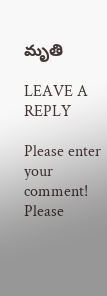మృతి

LEAVE A REPLY

Please enter your comment!
Please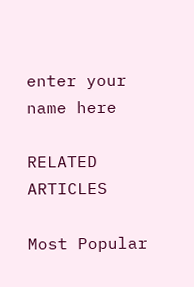enter your name here

RELATED ARTICLES

Most Popular